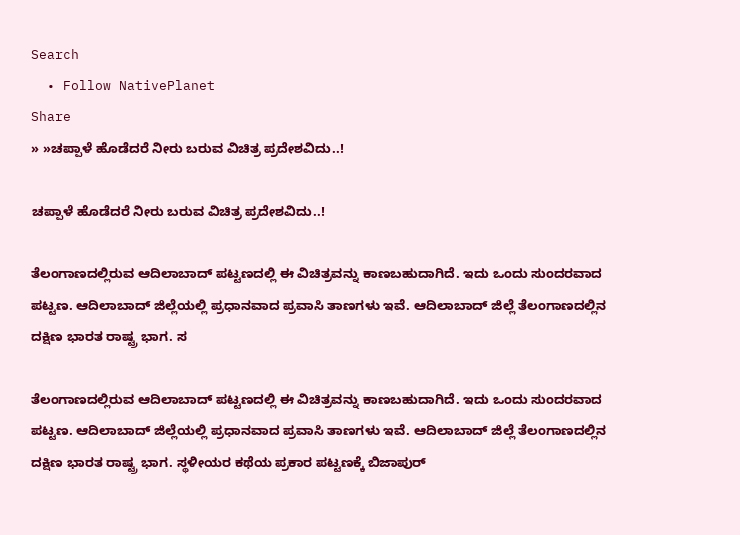Search
  • Follow NativePlanet
Share
» »ಚಪ್ಪಾಳೆ ಹೊಡೆದರೆ ನೀರು ಬರುವ ವಿಚಿತ್ರ ಪ್ರದೇಶವಿದು..!

ಚಪ್ಪಾಳೆ ಹೊಡೆದರೆ ನೀರು ಬರುವ ವಿಚಿತ್ರ ಪ್ರದೇಶವಿದು..!

ತೆಲಂಗಾಣದಲ್ಲಿರುವ ಆದಿಲಾಬಾದ್ ಪಟ್ಟಣದಲ್ಲಿ ಈ ವಿಚಿತ್ರವನ್ನು ಕಾಣಬಹುದಾಗಿದೆ. ಇದು ಒಂದು ಸುಂದರವಾದ ಪಟ್ಟಣ. ಆದಿಲಾಬಾದ್ ಜಿಲ್ಲೆಯಲ್ಲಿ ಪ್ರಧಾನವಾದ ಪ್ರವಾಸಿ ತಾಣಗಳು ಇವೆ. ಆದಿಲಾಬಾದ್ ಜಿಲ್ಲೆ ತೆಲಂಗಾಣದಲ್ಲಿನ ದಕ್ಷಿಣ ಭಾರತ ರಾಷ್ಟ್ರ ಭಾಗ. ಸ

ತೆಲಂಗಾಣದಲ್ಲಿರುವ ಆದಿಲಾಬಾದ್ ಪಟ್ಟಣದಲ್ಲಿ ಈ ವಿಚಿತ್ರವನ್ನು ಕಾಣಬಹುದಾಗಿದೆ. ಇದು ಒಂದು ಸುಂದರವಾದ ಪಟ್ಟಣ. ಆದಿಲಾಬಾದ್ ಜಿಲ್ಲೆಯಲ್ಲಿ ಪ್ರಧಾನವಾದ ಪ್ರವಾಸಿ ತಾಣಗಳು ಇವೆ. ಆದಿಲಾಬಾದ್ ಜಿಲ್ಲೆ ತೆಲಂಗಾಣದಲ್ಲಿನ ದಕ್ಷಿಣ ಭಾರತ ರಾಷ್ಟ್ರ ಭಾಗ. ಸ್ಥಳೀಯರ ಕಥೆಯ ಪ್ರಕಾರ ಪಟ್ಟಣಕ್ಕೆ ಬಿಜಾಪುರ್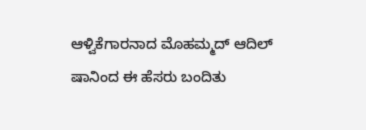ಆಳ್ವಿಕೆಗಾರನಾದ ಮೊಹಮ್ಮದ್ ಆದಿಲ್ ಷಾನಿಂದ ಈ ಹೆಸರು ಬಂದಿತು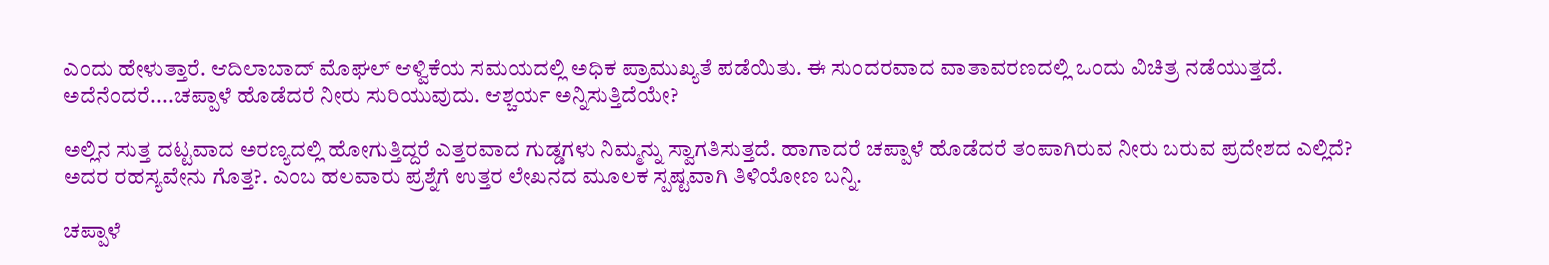ಎಂದು ಹೇಳುತ್ತಾರೆ. ಆದಿಲಾಬಾದ್ ಮೊಘಲ್ ಆಳ್ವಿಕೆಯ ಸಮಯದಲ್ಲಿ ಅಧಿಕ ಪ್ರಾಮುಖ್ಯತೆ ಪಡೆಯಿತು. ಈ ಸುಂದರವಾದ ವಾತಾವರಣದಲ್ಲಿ ಒಂದು ವಿಚಿತ್ರ ನಡೆಯುತ್ತದೆ. ಅದೆನೆಂದರೆ....ಚಪ್ಪಾಳೆ ಹೊಡೆದರೆ ನೀರು ಸುರಿಯುವುದು. ಆಶ್ಚರ್ಯ ಅನ್ನಿಸುತ್ತಿದೆಯೇ?

ಅಲ್ಲಿನ ಸುತ್ತ ದಟ್ಟವಾದ ಅರಣ್ಯದಲ್ಲಿ ಹೋಗುತ್ತಿದ್ದರೆ ಎತ್ತರವಾದ ಗುಡ್ಡಗಳು ನಿಮ್ಮನ್ನು ಸ್ವಾಗತಿಸುತ್ತದೆ. ಹಾಗಾದರೆ ಚಪ್ಪಾಳೆ ಹೊಡೆದರೆ ತಂಪಾಗಿರುವ ನೀರು ಬರುವ ಪ್ರದೇಶದ ಎಲ್ಲಿದೆ? ಅದರ ರಹಸ್ಯವೇನು ಗೊತ್ತ?. ಎಂಬ ಹಲವಾರು ಪ್ರಶ್ನೆಗೆ ಉತ್ತರ ಲೇಖನದ ಮೂಲಕ ಸ್ಪಷ್ಟವಾಗಿ ತಿಳಿಯೋಣ ಬನ್ನಿ.

ಚಪ್ಪಾಳೆ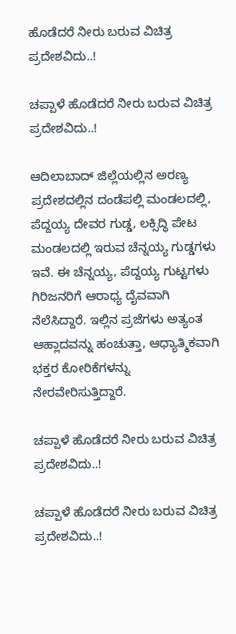ಹೊಡೆದರೆ ನೀರು ಬರುವ ವಿಚಿತ್ರ ಪ್ರದೇಶವಿದು..!

ಚಪ್ಪಾಳೆ ಹೊಡೆದರೆ ನೀರು ಬರುವ ವಿಚಿತ್ರ ಪ್ರದೇಶವಿದು..!

ಆದಿಲಾಬಾದ್ ಜಿಲ್ಲೆಯಲ್ಲಿನ ಅರಣ್ಯ ಪ್ರದೇಶದಲ್ಲಿನ ದಂಡೆಪಲ್ಲಿ ಮಂಡಲದಲ್ಲಿ, ಪೆದ್ದಯ್ಯ ದೇವರ ಗುಡ್ಡ, ಲಕ್ಸಿದ್ಧಿ ಪೇಟ ಮಂಡಲದಲ್ಲಿ ಇರುವ ಚೆನ್ನಯ್ಯ ಗುಡ್ಡಗಳು ಇವೆ. ಈ ಚೆನ್ನಯ್ಯ, ಪೆದ್ದಯ್ಯ ಗುಟ್ಟಗಳು ಗಿರಿಜನರಿಗೆ ಆರಾಧ್ಯ ದೈವವಾಗಿ ನೆಲೆಸಿದ್ದಾರೆ. ಇಲ್ಲಿನ ಪ್ರಜೆಗಳು ಅತ್ಯಂತ ಆಹ್ಲಾದವನ್ನು ಹಂಚುತ್ತಾ, ಆಧ್ಯಾತ್ಮಿಕವಾಗಿ ಭಕ್ತರ ಕೋರಿಕೆಗಳನ್ನು ನೇರವೇರಿಸುತ್ತಿದ್ದಾರೆ.

ಚಪ್ಪಾಳೆ ಹೊಡೆದರೆ ನೀರು ಬರುವ ವಿಚಿತ್ರ ಪ್ರದೇಶವಿದು..!

ಚಪ್ಪಾಳೆ ಹೊಡೆದರೆ ನೀರು ಬರುವ ವಿಚಿತ್ರ ಪ್ರದೇಶವಿದು..!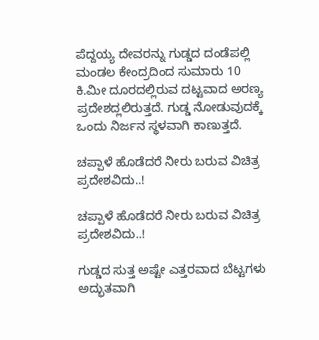ಪೆದ್ದಯ್ಯ ದೇವರನ್ನು ಗುಡ್ಡದ ದಂಡೆಪಲ್ಲಿ ಮಂಡಲ ಕೇಂದ್ರದಿಂದ ಸುಮಾರು 10 ಕಿ.ಮೀ ದೂರದಲ್ಲಿರುವ ದಟ್ಟವಾದ ಅರಣ್ಯ ಪ್ರದೇಶದ್ಲಲಿರುತ್ತದೆ. ಗುಡ್ಡ ನೋಡುವುದಕ್ಕೆ ಒಂದು ನಿರ್ಜನ ಸ್ಥಳವಾಗಿ ಕಾಣುತ್ತದೆ.

ಚಪ್ಪಾಳೆ ಹೊಡೆದರೆ ನೀರು ಬರುವ ವಿಚಿತ್ರ ಪ್ರದೇಶವಿದು..!

ಚಪ್ಪಾಳೆ ಹೊಡೆದರೆ ನೀರು ಬರುವ ವಿಚಿತ್ರ ಪ್ರದೇಶವಿದು..!

ಗುಡ್ಡದ ಸುತ್ತ ಅಷ್ಟೇ ಎತ್ತರವಾದ ಬೆಟ್ಟಗಳು ಅದ್ಭುತವಾಗಿ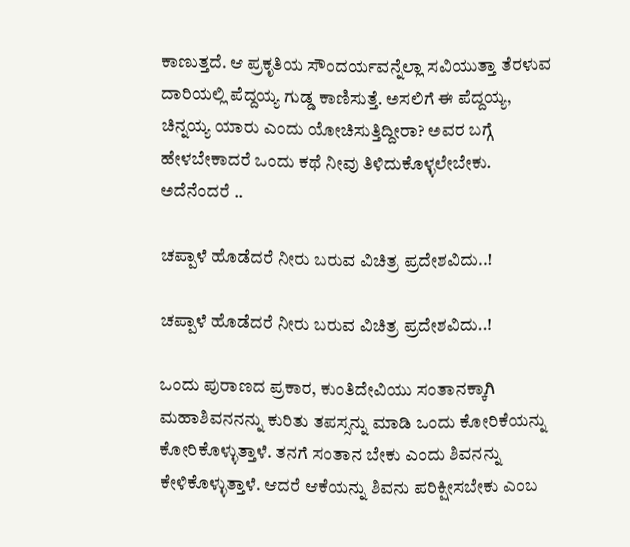ಕಾಣುತ್ತದೆ. ಆ ಪ್ರಕೃತಿಯ ಸೌಂದರ್ಯವನ್ನೆಲ್ಲಾ ಸವಿಯುತ್ತಾ ತೆರಳುವ ದಾರಿಯಲ್ಲಿ ಪೆದ್ದಯ್ಯ ಗುಡ್ಡ ಕಾಣಿಸುತ್ತೆ. ಅಸಲಿಗೆ ಈ ಪೆದ್ದಯ್ಯ, ಚಿನ್ನಯ್ಯ ಯಾರು ಎಂದು ಯೋಚಿಸುತ್ತಿದ್ದೀರಾ? ಅವರ ಬಗ್ಗೆ ಹೇಳಬೇಕಾದರೆ ಒಂದು ಕಥೆ ನೀವು ತಿಳಿದುಕೊಳ್ಳಲೇಬೇಕು. ಅದೆನೆಂದರೆ ..

ಚಪ್ಪಾಳೆ ಹೊಡೆದರೆ ನೀರು ಬರುವ ವಿಚಿತ್ರ ಪ್ರದೇಶವಿದು..!

ಚಪ್ಪಾಳೆ ಹೊಡೆದರೆ ನೀರು ಬರುವ ವಿಚಿತ್ರ ಪ್ರದೇಶವಿದು..!

ಒಂದು ಪುರಾಣದ ಪ್ರಕಾರ, ಕುಂತಿದೇವಿಯು ಸಂತಾನಕ್ಕಾಗಿ ಮಹಾಶಿವನನನ್ನು ಕುರಿತು ತಪಸ್ಸನ್ನು ಮಾಡಿ ಒಂದು ಕೋರಿಕೆಯನ್ನು ಕೋರಿಕೊಳ್ಳುತ್ತಾಳೆ. ತನಗೆ ಸಂತಾನ ಬೇಕು ಎಂದು ಶಿವನನ್ನು ಕೇಳಿಕೊಳ್ಳುತ್ತಾಳೆ. ಆದರೆ ಆಕೆಯನ್ನು ಶಿವನು ಪರಿಕ್ಷೀಸಬೇಕು ಎಂಬ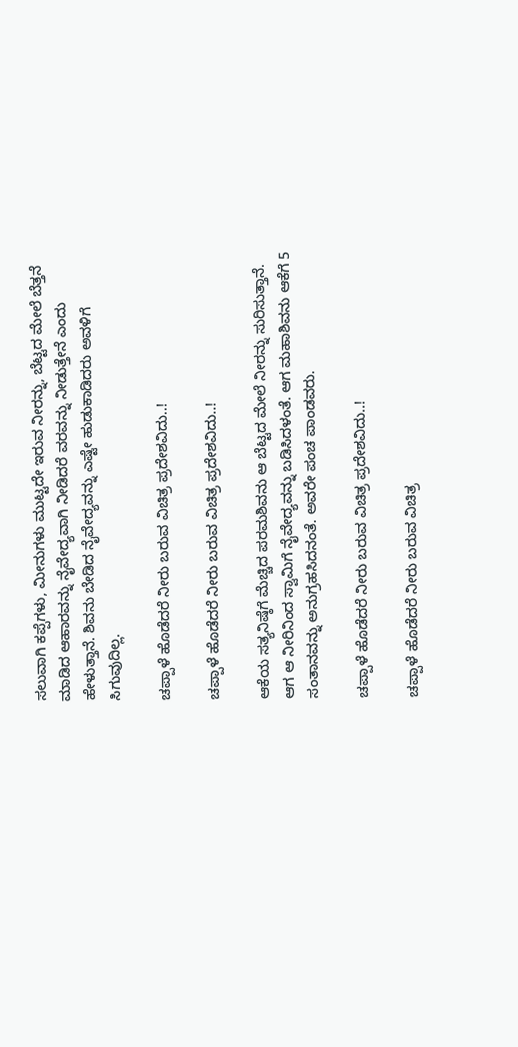ಸಲುವಾಗಿ ಕಪ್ಪೆಗಳು, ಮೀನುಗಳು ಮುಟ್ಟದೇ ಇರುವ ನೀರನ್ನು, ಬೆಟ್ಟದ ಮೇಲೆ ಬೆತ್ತನೆ ಮಾಡಿದ ಆಹಾರವನ್ನು ನೈವೇದ್ಯವಾಗಿ ನೀಡಿದರೆ ವರವನ್ನು ನೀಡುತ್ತೇನೆ ಎಂದು ಹೇಳುತ್ತಾನೆ. ಶಿವನು ಬೇಡಿದ ನೈವೇದ್ಯವನ್ನು ಎಷ್ಟೇ ಹುಡುಕಾಡಿದರು ಅವಳಿಗೆ ಸಿಗುವುದಿಲ್ಲ.

ಚಪ್ಪಾಳೆ ಹೊಡೆದರೆ ನೀರು ಬರುವ ವಿಚಿತ್ರ ಪ್ರದೇಶವಿದು..!

ಚಪ್ಪಾಳೆ ಹೊಡೆದರೆ ನೀರು ಬರುವ ವಿಚಿತ್ರ ಪ್ರದೇಶವಿದು..!

ಆಕೆಯ ಸತ್ಯನಿಷ್ಠೆಗೆ ಮೆಚ್ಚಿದ ಪರಮಶಿವನು ಆ ಬೆಟ್ಟದ ಮೇಲೆ ನೀರನ್ನು ಸುರಿಸುತ್ತಾನೆ. ಆಗ ಆ ನೀರಿನಿಂದ ಸ್ವಾಮಿಗೆ ನೈವೇದ್ಯವನ್ನು ಬಡಿಸಿದಳಂತೆ. ಆಗ ಮಹಾಶಿವನು ಆಕೆಗೆ 5 ಸಂತಾನವನ್ನು ಅನುಗ್ರಹಸಿದನಂತೆ. ಅವರೇ ಪಂಚ ಪಾಂಡವರು.

ಚಪ್ಪಾಳೆ ಹೊಡೆದರೆ ನೀರು ಬರುವ ವಿಚಿತ್ರ ಪ್ರದೇಶವಿದು..!

ಚಪ್ಪಾಳೆ ಹೊಡೆದರೆ ನೀರು ಬರುವ ವಿಚಿತ್ರ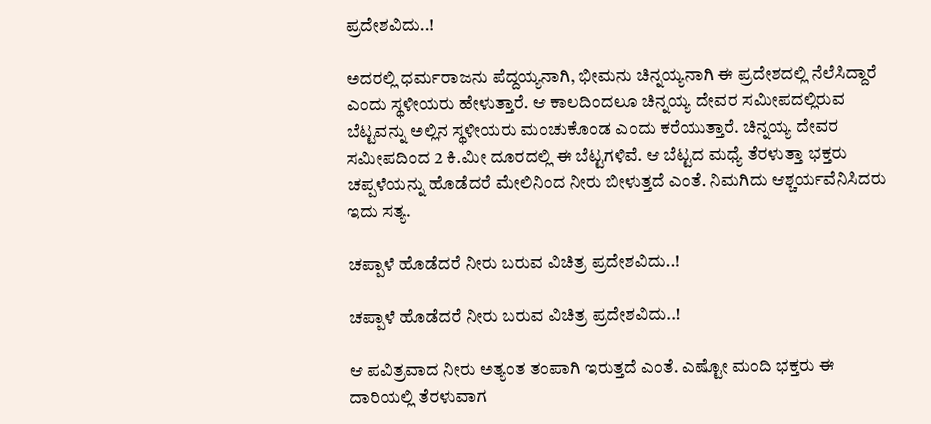ಪ್ರದೇಶವಿದು..!

ಅದರಲ್ಲಿ ಧರ್ಮರಾಜನು ಪೆದ್ದಯ್ಯನಾಗಿ, ಭೀಮನು ಚಿನ್ನಯ್ಯನಾಗಿ ಈ ಪ್ರದೇಶದಲ್ಲಿ ನೆಲೆಸಿದ್ದಾರೆ ಎಂದು ಸ್ಥಳೀಯರು ಹೇಳುತ್ತಾರೆ. ಆ ಕಾಲದಿಂದಲೂ ಚಿನ್ನಯ್ಯ ದೇವರ ಸಮೀಪದಲ್ಲಿರುವ ಬೆಟ್ಟವನ್ನು ಅಲ್ಲಿನ ಸ್ಥಳೀಯರು ಮಂಚುಕೊಂಡ ಎಂದು ಕರೆಯುತ್ತಾರೆ. ಚಿನ್ನಯ್ಯ ದೇವರ ಸಮೀಪದಿಂದ 2 ಕಿ.ಮೀ ದೂರದಲ್ಲಿ ಈ ಬೆಟ್ಟಗಳಿವೆ. ಆ ಬೆಟ್ಟದ ಮಧ್ಯೆ ತೆರಳುತ್ತಾ ಭಕ್ತರು ಚಪ್ಪಳೆಯನ್ನು ಹೊಡೆದರೆ ಮೇಲಿನಿಂದ ನೀರು ಬೀಳುತ್ತದೆ ಎಂತೆ. ನಿಮಗಿದು ಆಶ್ಚರ್ಯವೆನಿಸಿದರು ಇದು ಸತ್ಯ.

ಚಪ್ಪಾಳೆ ಹೊಡೆದರೆ ನೀರು ಬರುವ ವಿಚಿತ್ರ ಪ್ರದೇಶವಿದು..!

ಚಪ್ಪಾಳೆ ಹೊಡೆದರೆ ನೀರು ಬರುವ ವಿಚಿತ್ರ ಪ್ರದೇಶವಿದು..!

ಆ ಪವಿತ್ರವಾದ ನೀರು ಅತ್ಯಂತ ತಂಪಾಗಿ ಇರುತ್ತದೆ ಎಂತೆ. ಎಷ್ಟೋ ಮಂದಿ ಭಕ್ತರು ಈ ದಾರಿಯಲ್ಲಿ ತೆರಳುವಾಗ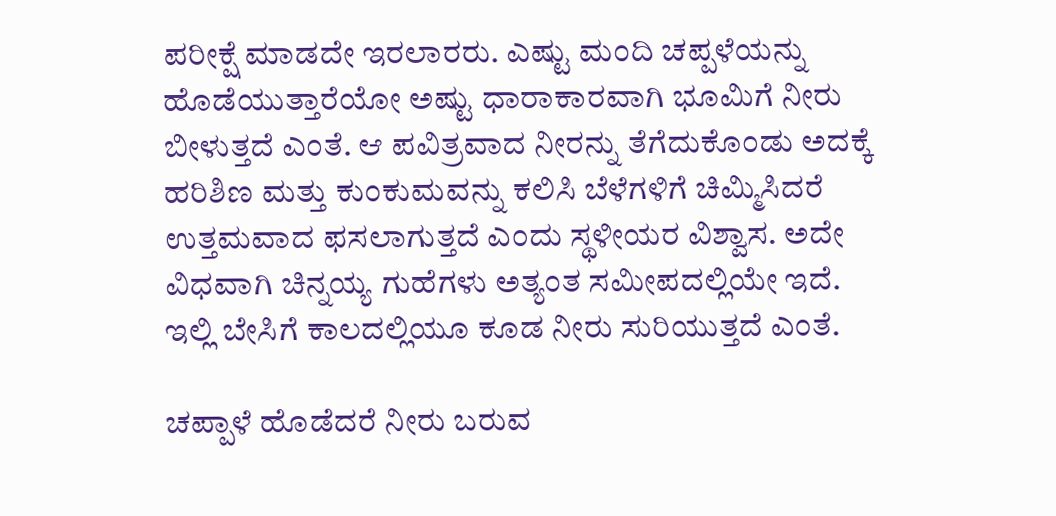ಪರೀಕ್ಷೆ ಮಾಡದೇ ಇರಲಾರರು. ಎಷ್ಟು ಮಂದಿ ಚಪ್ಪಳೆಯನ್ನು ಹೊಡೆಯುತ್ತಾರೆಯೋ ಅಷ್ಟು ಧಾರಾಕಾರವಾಗಿ ಭೂಮಿಗೆ ನೀರು ಬೀಳುತ್ತದೆ ಎಂತೆ. ಆ ಪವಿತ್ರವಾದ ನೀರನ್ನು ತೆಗೆದುಕೊಂಡು ಅದಕ್ಕೆ ಹರಿಶಿಣ ಮತ್ತು ಕುಂಕುಮವನ್ನು ಕಲಿಸಿ ಬೆಳೆಗಳಿಗೆ ಚಿಮ್ಮಿಸಿದರೆ ಉತ್ತಮವಾದ ಫಸಲಾಗುತ್ತದೆ ಎಂದು ಸ್ಥಳೀಯರ ವಿಶ್ವಾಸ. ಅದೇ ವಿಧವಾಗಿ ಚಿನ್ನಯ್ಯ ಗುಹೆಗಳು ಅತ್ಯಂತ ಸಮೀಪದಲ್ಲಿಯೇ ಇದೆ. ಇಲ್ಲಿ ಬೇಸಿಗೆ ಕಾಲದಲ್ಲಿಯೂ ಕೂಡ ನೀರು ಸುರಿಯುತ್ತದೆ ಎಂತೆ.

ಚಪ್ಪಾಳೆ ಹೊಡೆದರೆ ನೀರು ಬರುವ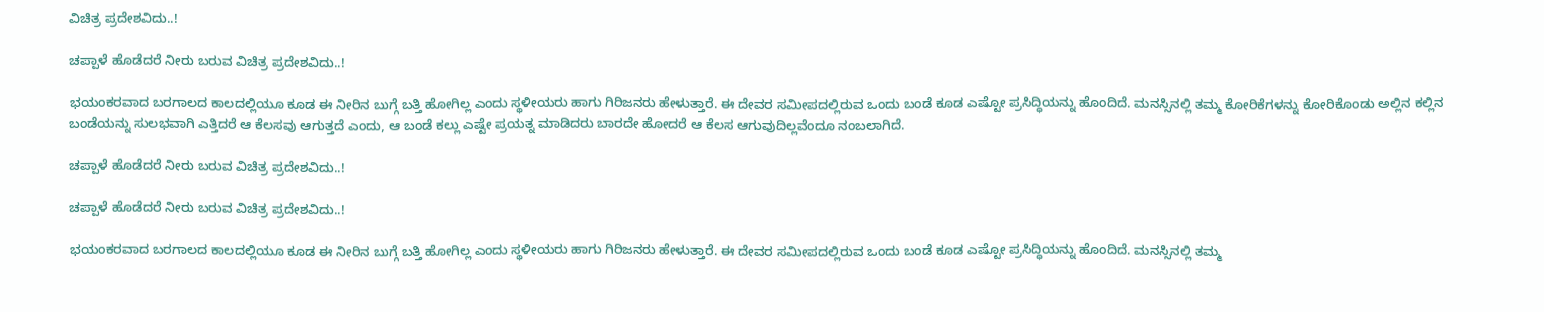ವಿಚಿತ್ರ ಪ್ರದೇಶವಿದು..!

ಚಪ್ಪಾಳೆ ಹೊಡೆದರೆ ನೀರು ಬರುವ ವಿಚಿತ್ರ ಪ್ರದೇಶವಿದು..!

ಭಯಂಕರವಾದ ಬರಗಾಲದ ಕಾಲದಲ್ಲಿಯೂ ಕೂಡ ಈ ನೀರಿನ ಬುಗ್ಗೆ ಬತ್ತಿ ಹೋಗಿಲ್ಲ ಎಂದು ಸ್ಥಳೀಯರು ಹಾಗು ಗಿರಿಜನರು ಹೇಳುತ್ತಾರೆ. ಈ ದೇವರ ಸಮೀಪದಲ್ಲಿರುವ ಒಂದು ಬಂಡೆ ಕೂಡ ಎಷ್ಟೋ ಪ್ರಸಿದ್ಧಿಯನ್ನು ಹೊಂದಿದೆ. ಮನಸ್ಸಿನಲ್ಲಿ ತಮ್ಮ ಕೋರಿಕೆಗಳನ್ನು ಕೋರಿಕೊಂಡು ಅಲ್ಲಿನ ಕಲ್ಲಿನ ಬಂಡೆಯನ್ನು ಸುಲಭವಾಗಿ ಎತ್ತಿದರೆ ಆ ಕೆಲಸವು ಆಗುತ್ತದೆ ಎಂದು, ಆ ಬಂಡೆ ಕಲ್ಲು ಎಷ್ಟೇ ಪ್ರಯತ್ನ ಮಾಡಿದರು ಬಾರದೇ ಹೋದರೆ ಆ ಕೆಲಸ ಆಗುವುದಿಲ್ಲವೆಂದೂ ನಂಬಲಾಗಿದೆ.

ಚಪ್ಪಾಳೆ ಹೊಡೆದರೆ ನೀರು ಬರುವ ವಿಚಿತ್ರ ಪ್ರದೇಶವಿದು..!

ಚಪ್ಪಾಳೆ ಹೊಡೆದರೆ ನೀರು ಬರುವ ವಿಚಿತ್ರ ಪ್ರದೇಶವಿದು..!

ಭಯಂಕರವಾದ ಬರಗಾಲದ ಕಾಲದಲ್ಲಿಯೂ ಕೂಡ ಈ ನೀರಿನ ಬುಗ್ಗೆ ಬತ್ತಿ ಹೋಗಿಲ್ಲ ಎಂದು ಸ್ಥಳೀಯರು ಹಾಗು ಗಿರಿಜನರು ಹೇಳುತ್ತಾರೆ. ಈ ದೇವರ ಸಮೀಪದಲ್ಲಿರುವ ಒಂದು ಬಂಡೆ ಕೂಡ ಎಷ್ಟೋ ಪ್ರಸಿದ್ಧಿಯನ್ನು ಹೊಂದಿದೆ. ಮನಸ್ಸಿನಲ್ಲಿ ತಮ್ಮ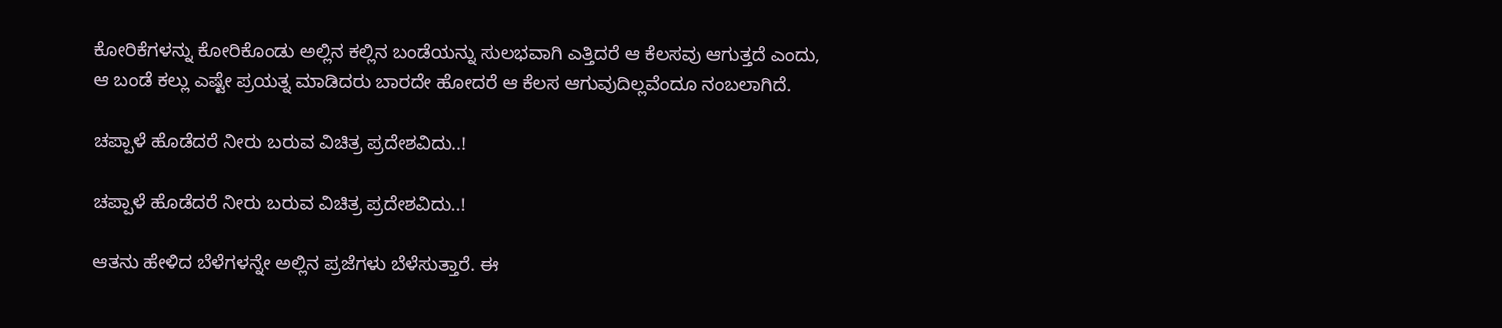ಕೋರಿಕೆಗಳನ್ನು ಕೋರಿಕೊಂಡು ಅಲ್ಲಿನ ಕಲ್ಲಿನ ಬಂಡೆಯನ್ನು ಸುಲಭವಾಗಿ ಎತ್ತಿದರೆ ಆ ಕೆಲಸವು ಆಗುತ್ತದೆ ಎಂದು, ಆ ಬಂಡೆ ಕಲ್ಲು ಎಷ್ಟೇ ಪ್ರಯತ್ನ ಮಾಡಿದರು ಬಾರದೇ ಹೋದರೆ ಆ ಕೆಲಸ ಆಗುವುದಿಲ್ಲವೆಂದೂ ನಂಬಲಾಗಿದೆ.

ಚಪ್ಪಾಳೆ ಹೊಡೆದರೆ ನೀರು ಬರುವ ವಿಚಿತ್ರ ಪ್ರದೇಶವಿದು..!

ಚಪ್ಪಾಳೆ ಹೊಡೆದರೆ ನೀರು ಬರುವ ವಿಚಿತ್ರ ಪ್ರದೇಶವಿದು..!

ಆತನು ಹೇಳಿದ ಬೆಳೆಗಳನ್ನೇ ಅಲ್ಲಿನ ಪ್ರಜೆಗಳು ಬೆಳೆಸುತ್ತಾರೆ. ಈ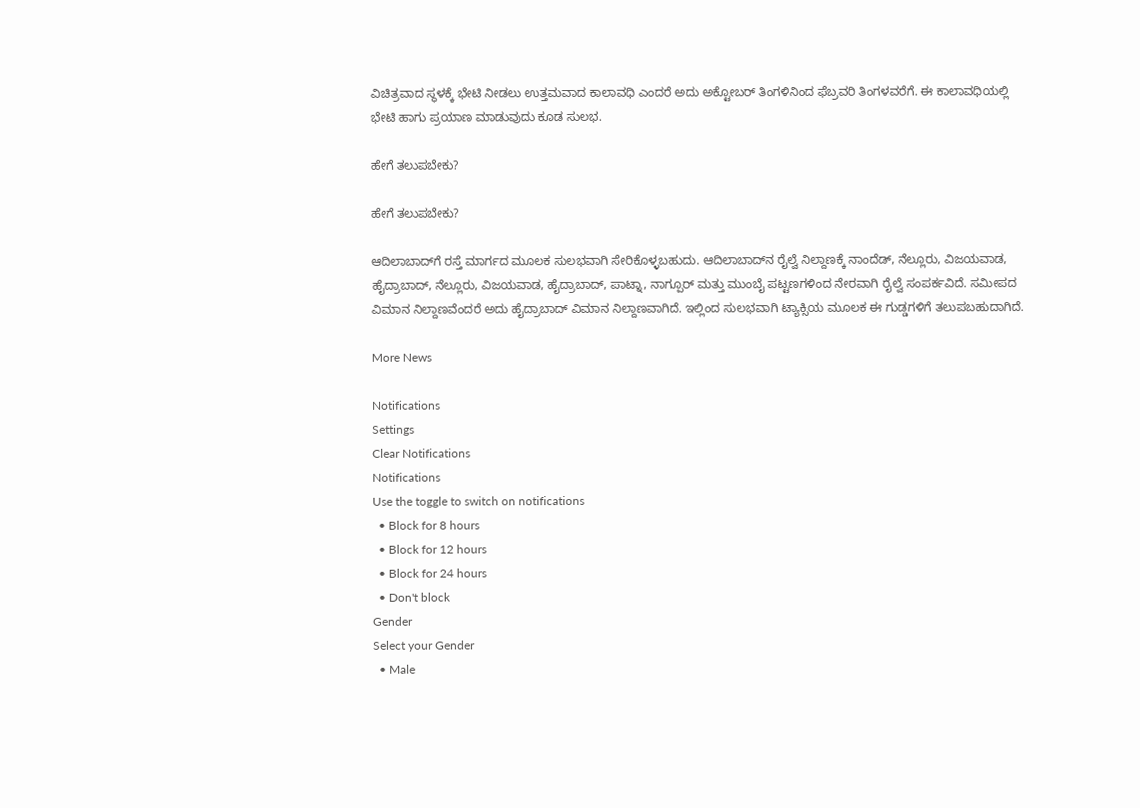ವಿಚಿತ್ರವಾದ ಸ್ಥಳಕ್ಕೆ ಭೇಟಿ ನೀಡಲು ಉತ್ತಮವಾದ ಕಾಲಾವಧಿ ಎಂದರೆ ಅದು ಅಕ್ಟೋಬರ್ ತಿಂಗಳಿನಿಂದ ಫೆಬ್ರವರಿ ತಿಂಗಳವರೆಗೆ. ಈ ಕಾಲಾವಧಿಯಲ್ಲಿ ಭೇಟಿ ಹಾಗು ಪ್ರಯಾಣ ಮಾಡುವುದು ಕೂಡ ಸುಲಭ.

ಹೇಗೆ ತಲುಪಬೇಕು?

ಹೇಗೆ ತಲುಪಬೇಕು?

ಆದಿಲಾಬಾದ್‍ಗೆ ರಸ್ತೆ ಮಾರ್ಗದ ಮೂಲಕ ಸುಲಭವಾಗಿ ಸೇರಿಕೊಳ್ಳಬಹುದು. ಆದಿಲಾಬಾದ್‍ನ ರೈಲ್ವೆ ನಿಲ್ದಾಣಕ್ಕೆ ನಾಂದೆಡ್, ನೆಲ್ಲೂರು, ವಿಜಯವಾಡ, ಹೈದ್ರಾಬಾದ್, ನೆಲ್ಲೂರು, ವಿಜಯವಾಡ, ಹೈದ್ರಾಬಾದ್, ಪಾಟ್ನಾ, ನಾಗ್ಪೂರ್ ಮತ್ತು ಮುಂಬೈ ಪಟ್ಟಣಗಳಿಂದ ನೇರವಾಗಿ ರೈಲ್ವೆ ಸಂಪರ್ಕವಿದೆ. ಸಮೀಪದ ವಿಮಾನ ನಿಲ್ದಾಣವೆಂದರೆ ಅದು ಹೈದ್ರಾಬಾದ್ ವಿಮಾನ ನಿಲ್ದಾಣವಾಗಿದೆ. ಇಲ್ಲಿಂದ ಸುಲಭವಾಗಿ ಟ್ಯಾಕ್ಸಿಯ ಮೂಲಕ ಈ ಗುಡ್ಡಗಳಿಗೆ ತಲುಪಬಹುದಾಗಿದೆ.

More News

Notifications
Settings
Clear Notifications
Notifications
Use the toggle to switch on notifications
  • Block for 8 hours
  • Block for 12 hours
  • Block for 24 hours
  • Don't block
Gender
Select your Gender
  • Male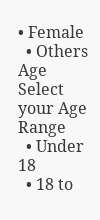• Female
  • Others
Age
Select your Age Range
  • Under 18
  • 18 to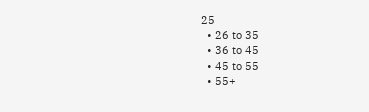25
  • 26 to 35
  • 36 to 45
  • 45 to 55
  • 55+